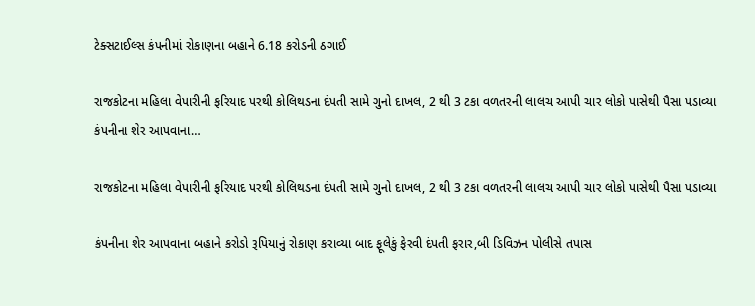ટેક્સટાઈલ્સ કંપનીમાં રોકાણના બહાને 6.18 કરોડની ઠગાઈ

રાજકોટના મહિલા વેપારીની ફરિયાદ પરથી કોલિથડના દંપતી સામે ગુનો દાખલ, 2 થી 3 ટકા વળતરની લાલચ આપી ચાર લોકો પાસેથી પૈસા પડાવ્યા કંપનીના શેર આપવાના…

રાજકોટના મહિલા વેપારીની ફરિયાદ પરથી કોલિથડના દંપતી સામે ગુનો દાખલ, 2 થી 3 ટકા વળતરની લાલચ આપી ચાર લોકો પાસેથી પૈસા પડાવ્યા

કંપનીના શેર આપવાના બહાને કરોડો રૂપિયાનું રોકાણ કરાવ્યા બાદ ફૂલેકું ફેરવી દંપતી ફરાર,બી ડિવિઝન પોલીસે તપાસ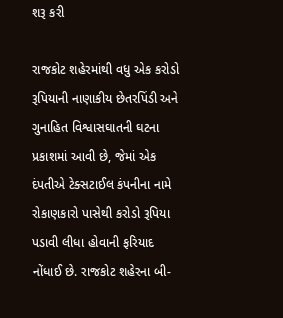શરૂ કરી

રાજકોટ શહેરમાંથી વધુ એક કરોડો રૂપિયાની નાણાકીય છેતરપિંડી અને ગુનાહિત વિશ્વાસઘાતની ઘટના પ્રકાશમાં આવી છે, જેમાં એક દંપતીએ ટેક્સટાઈલ કંપનીના નામે રોકાણકારો પાસેથી કરોડો રૂપિયા પડાવી લીધા હોવાની ફરિયાદ નોંધાઈ છે. રાજકોટ શહેરના બી-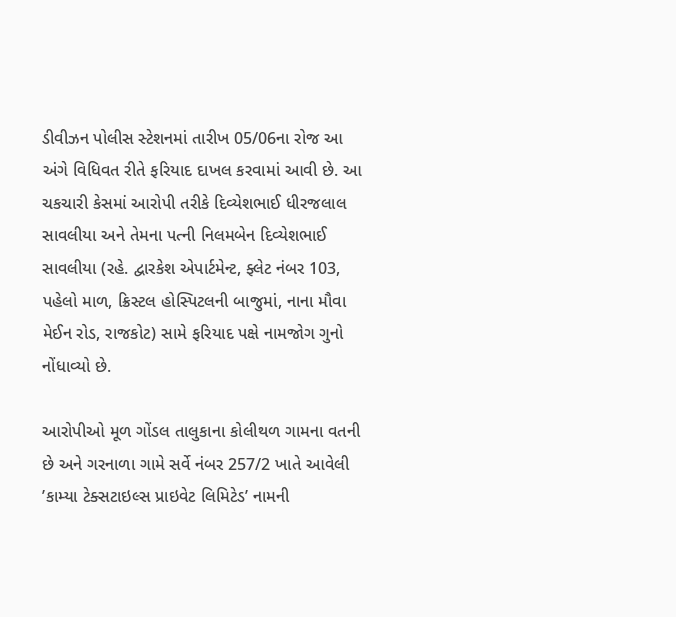ડીવીઝન પોલીસ સ્ટેશનમાં તારીખ 05/06ના રોજ આ અંગે વિધિવત રીતે ફરિયાદ દાખલ કરવામાં આવી છે. આ ચકચારી કેસમાં આરોપી તરીકે દિવ્યેશભાઈ ધીરજલાલ સાવલીયા અને તેમના પત્ની નિલમબેન દિવ્યેશભાઈ સાવલીયા (રહે. દ્વારકેશ એપાર્ટમેન્ટ, ફ્લેટ નંબર 103, પહેલો માળ, ક્રિસ્ટલ હોસ્પિટલની બાજુમાં, નાના મૌવા મેઈન રોડ, રાજકોટ) સામે ફરિયાદ પક્ષે નામજોગ ગુનો નોંધાવ્યો છે.

આરોપીઓ મૂળ ગોંડલ તાલુકાના કોલીથળ ગામના વતની છે અને ગરનાળા ગામે સર્વે નંબર 257/2 ખાતે આવેલી ’કામ્યા ટેક્સટાઇલ્સ પ્રાઇવેટ લિમિટેડ’ નામની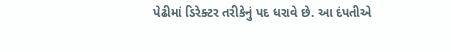પેઢીમાં ડિરેક્ટર તરીકેનું પદ ધરાવે છે. આ દંપતીએ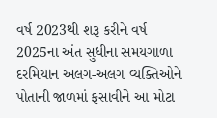વર્ષ 2023થી શરૂ કરીને વર્ષ 2025ના અંત સુધીના સમયગાળા દરમિયાન અલગ-અલગ વ્યક્તિઓને પોતાની જાળમાં ફસાવીને આ મોટા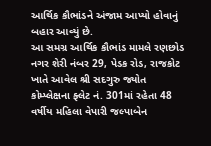આર્થિક કૌભાંડને અંજામ આપ્યો હોવાનું બહાર આવ્યું છે.
આ સમગ્ર આર્થિક કૌભાંડ મામલે રણછોડ નગર શેરી નંબર 29, પેડક રોડ, રાજકોટ ખાતે આવેલ શ્રી સદગુરુ જ્યોત કોમ્પ્લેક્ષના ફ્લેટ નં. 301માં રહેતા 48 વર્ષીય મહિલા વેપારી જલ્પાબેન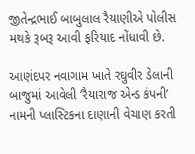જીતેન્દ્રભાઈ બાબુલાલ રૈયાણીએ પોલીસ મથકે રૂબરૂ આવી ફરિયાદ નોંધાવી છે.

આણંદપર નવાગામ ખાતે રઘુવીર ડેલાની બાજુમાં આવેલી ’રૈયારાજ એન્ડ કંપની’ નામની પ્લાસ્ટિકના દાણાની વેચાણ કરતી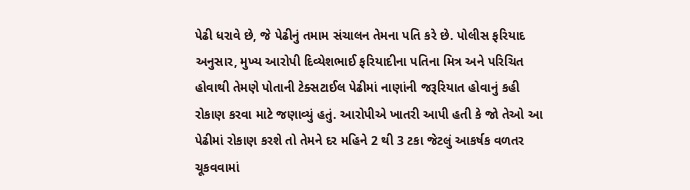પેઢી ધરાવે છે, જે પેઢીનું તમામ સંચાલન તેમના પતિ કરે છે. પોલીસ ફરિયાદ અનુસાર, મુખ્ય આરોપી દિવ્યેશભાઈ ફરિયાદીના પતિના મિત્ર અને પરિચિત હોવાથી તેમણે પોતાની ટેક્સટાઈલ પેઢીમાં નાણાંની જરૂરિયાત હોવાનું કહી રોકાણ કરવા માટે જણાવ્યું હતું. આરોપીએ ખાતરી આપી હતી કે જો તેઓ આ પેઢીમાં રોકાણ કરશે તો તેમને દર મહિને 2 થી 3 ટકા જેટલું આકર્ષક વળતર ચૂકવવામાં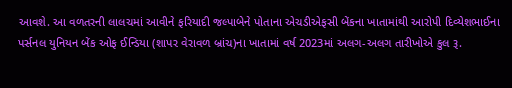આવશે. આ વળતરની લાલચમાં આવીને ફરિયાદી જલ્પાબેને પોતાના એચડીએફસી બેંકના ખાતામાંથી આરોપી દિવ્યેશભાઈના પર્સનલ યુનિયન બેંક ઓફ ઈન્ડિયા (શાપર વેરાવળ બ્રાંચ)ના ખાતામાં વર્ષ 2023માં અલગ-અલગ તારીખોએ કુલ રૂ.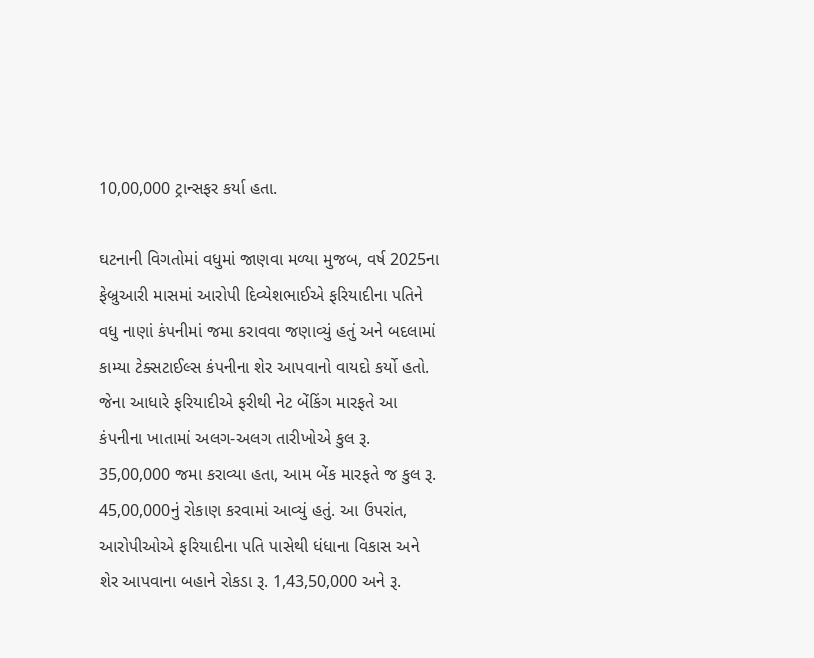10,00,000 ટ્રાન્સફર કર્યા હતા.

ઘટનાની વિગતોમાં વધુમાં જાણવા મળ્યા મુજબ, વર્ષ 2025ના ફેબ્રુઆરી માસમાં આરોપી દિવ્યેશભાઈએ ફરિયાદીના પતિને વધુ નાણાં કંપનીમાં જમા કરાવવા જણાવ્યું હતું અને બદલામાં કામ્યા ટેક્સટાઈલ્સ કંપનીના શેર આપવાનો વાયદો કર્યો હતો. જેના આધારે ફરિયાદીએ ફરીથી નેટ બેંકિંગ મારફતે આ કંપનીના ખાતામાં અલગ-અલગ તારીખોએ કુલ રૂ. 35,00,000 જમા કરાવ્યા હતા, આમ બેંક મારફતે જ કુલ રૂ. 45,00,000નું રોકાણ કરવામાં આવ્યું હતું. આ ઉપરાંત, આરોપીઓએ ફરિયાદીના પતિ પાસેથી ધંધાના વિકાસ અને શેર આપવાના બહાને રોકડા રૂ. 1,43,50,000 અને રૂ.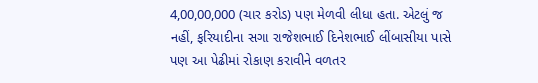4,00,00,000 (ચાર કરોડ) પણ મેળવી લીધા હતા. એટલું જ નહીં, ફરિયાદીના સગા રાજેશભાઈ દિનેશભાઈ લીંબાસીયા પાસે પણ આ પેઢીમાં રોકાણ કરાવીને વળતર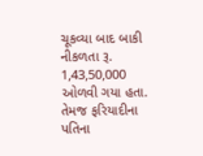ચૂકવ્યા બાદ બાકી નીકળતા રૂ. 1,43,50,000 ઓળવી ગયા હતા. તેમજ ફરિયાદીના પતિના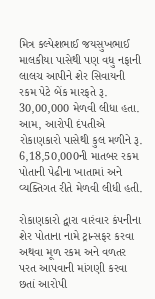મિત્ર કલ્પેશભાઈ જયસુખભાઈ માલકીયા પાસેથી પણ વધુ નફાની લાલચ આપીને શેર સિવાયની રકમ પેટે બેંક મારફતે રૂ. 30,00,000 મેળવી લીધા હતા. આમ, આરોપી દંપતીએ રોકાણકારો પાસેથી કુલ મળીને રૂ. 6,18,50,000ની માતબર રકમ પોતાની પેઢીના ખાતામાં અને વ્યક્તિગત રીતે મેળવી લીધી હતી.

રોકાણકારો દ્વારા વારંવાર કંપનીના શેર પોતાના નામે ટ્રાન્સફર કરવા અથવા મૂળ રકમ અને વળતર પરત આપવાની માંગણી કરવા છતાં આરોપી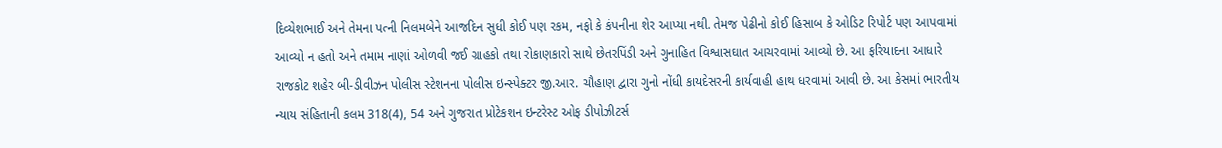દિવ્યેશભાઈ અને તેમના પત્ની નિલમબેને આજદિન સુધી કોઈ પણ રકમ, નફો કે કંપનીના શેર આપ્યા નથી. તેમજ પેઢીનો કોઈ હિસાબ કે ઓડિટ રિપોર્ટ પણ આપવામાં આવ્યો ન હતો અને તમામ નાણાં ઓળવી જઈ ગ્રાહકો તથા રોકાણકારો સાથે છેતરપિંડી અને ગુનાહિત વિશ્વાસઘાત આચરવામાં આવ્યો છે. આ ફરિયાદના આધારે રાજકોટ શહેર બી-ડીવીઝન પોલીસ સ્ટેશનના પોલીસ ઇન્સ્પેક્ટર જી.આર. ચૌહાણ દ્વારા ગુનો નોંધી કાયદેસરની કાર્યવાહી હાથ ધરવામાં આવી છે. આ કેસમાં ભારતીય ન્યાય સંહિતાની કલમ 318(4), 54 અને ગુજરાત પ્રોટેકશન ઇન્ટરેસ્ટ ઓફ ડીપોઝીટર્સ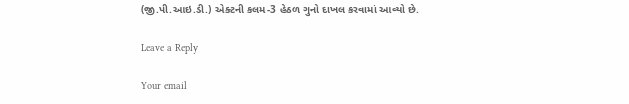(જી.પી.આઇ.ડી.) એક્ટની કલમ-3 હેઠળ ગુનો દાખલ કરવામાં આવ્યો છે.

Leave a Reply

Your email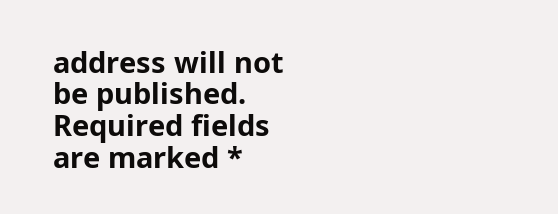address will not be published. Required fields are marked *